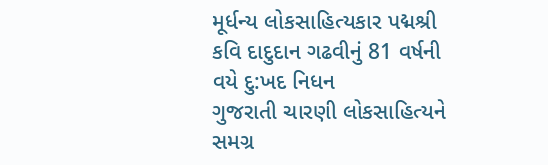મૂર્ધન્ય લોકસાહિત્યકાર પદ્મશ્રી કવિ દાદુદાન ગઢવીનું 81 વર્ષની વયે દુ:ખદ નિધન
ગુજરાતી ચારણી લોકસાહિત્યને સમગ્ર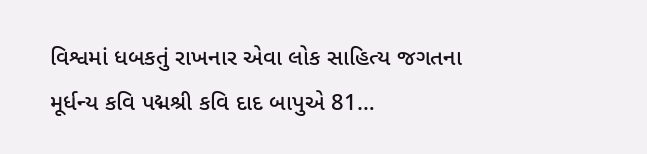વિશ્વમાં ધબકતું રાખનાર એવા લોક સાહિત્ય જગતના મૂર્ધન્ય કવિ પદ્મશ્રી કવિ દાદ બાપુએ 81…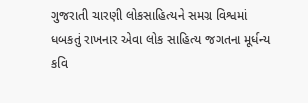ગુજરાતી ચારણી લોકસાહિત્યને સમગ્ર વિશ્વમાં ધબકતું રાખનાર એવા લોક સાહિત્ય જગતના મૂર્ધન્ય કવિ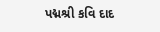પદ્મશ્રી કવિ દાદ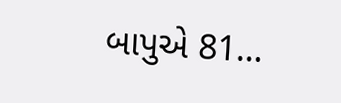બાપુએ 81…